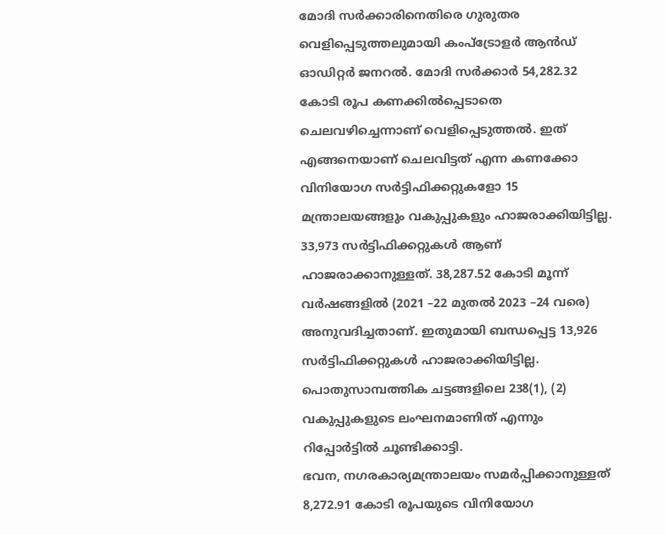മോദി സർക്കാരിനെതിരെ ഗുരുതര വെളിപ്പെടുത്തലുമായി കംപ്ട്രോളർ ആൻഡ് ഓഡിറ്റർ ജനറൽ. മോദി സർക്കാർ 54,282.32 കോടി രൂപ കണക്കിൽപ്പെടാതെ ചെലവഴിച്ചെന്നാണ് വെളിപ്പെടുത്തൽ. ഇത് എങ്ങനെയാണ് ചെലവിട്ടത് എന്ന കണക്കോ വിനിയോഗ സർട്ടിഫിക്കറ്റുകളോ 15 മന്ത്രാലയങ്ങളും വകുപ്പുകളും ഹാജരാക്കിയിട്ടില്ല. 33,973 സർട്ടിഫിക്കറ്റുകൾ ആണ് ഹാജരാക്കാനുള്ളത്. 38,287.52 കോടി മൂന്ന് വർഷങ്ങളിൽ (2021 –22 മുതൽ 2023 –24 വരെ) അനുവദിച്ചതാണ്. ഇതുമായി ബന്ധപ്പെട്ട 13,926 സർട്ടിഫിക്കറ്റുകൾ ഹാജരാക്കിയിട്ടില്ല. പൊതുസാമ്പത്തിക ചട്ടങ്ങളിലെ 238(1), (2) വകുപ്പുകളുടെ ലംഘനമാണിത് എന്നും റിപ്പോർട്ടിൽ ചൂണ്ടിക്കാട്ടി.
ഭവന, നഗരകാര്യമന്ത്രാലയം സമർപ്പിക്കാനുള്ളത് 8,272.91 കോടി രൂപയുടെ വിനിയോഗ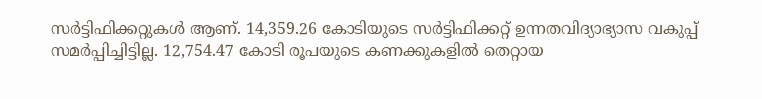സർട്ടിഫിക്കറ്റുകൾ ആണ്. 14,359.26 കോടിയുടെ സർട്ടിഫിക്കറ്റ് ഉന്നതവിദ്യാഭ്യാസ വകുപ്പ് സമർപ്പിച്ചിട്ടില്ല. 12,754.47 കോടി രൂപയുടെ കണക്കുകളിൽ തെറ്റായ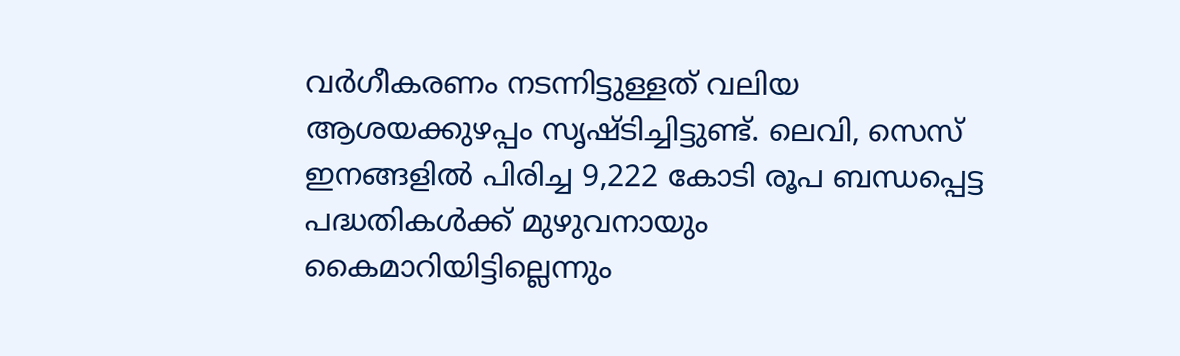വർഗീകരണം നടന്നിട്ടുള്ളത് വലിയ ആശയക്കുഴപ്പം സൃഷ്ടിച്ചിട്ടുണ്ട്. ലെവി, സെസ് ഇനങ്ങളിൽ പിരിച്ച 9,222 കോടി രൂപ ബന്ധപ്പെട്ട പദ്ധതികൾക്ക് മുഴുവനായും കൈമാറിയിട്ടില്ലെന്നും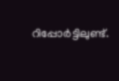റിപ്പോർട്ടിലുണ്ട്.